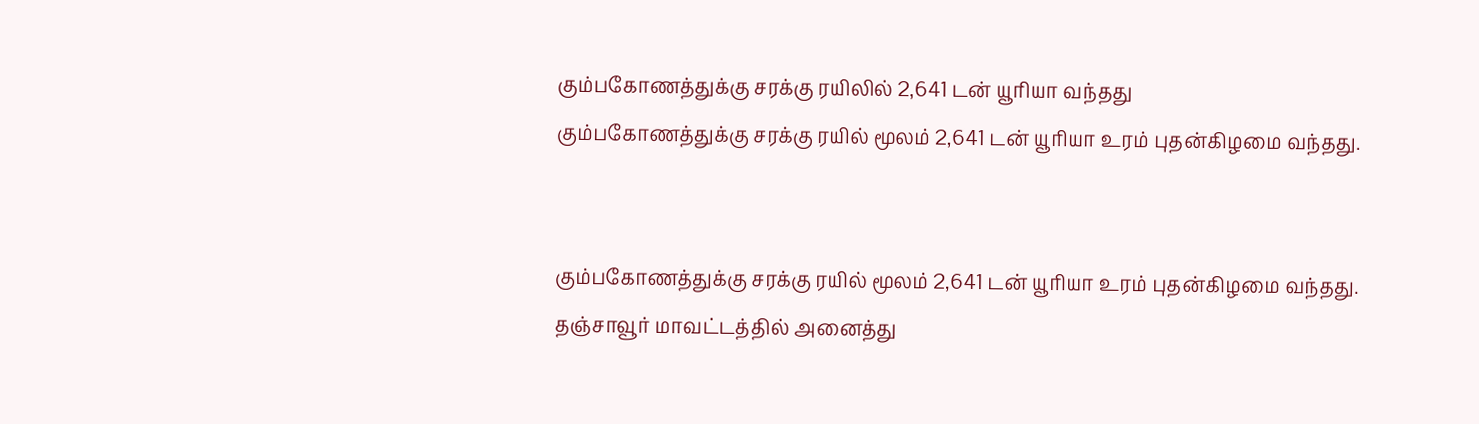கும்பகோணத்துக்கு சரக்கு ரயிலில் 2,641 டன் யூரியா வந்தது
கும்பகோணத்துக்கு சரக்கு ரயில் மூலம் 2,641 டன் யூரியா உரம் புதன்கிழமை வந்தது.


கும்பகோணத்துக்கு சரக்கு ரயில் மூலம் 2,641 டன் யூரியா உரம் புதன்கிழமை வந்தது.
தஞ்சாவூர் மாவட்டத்தில் அனைத்து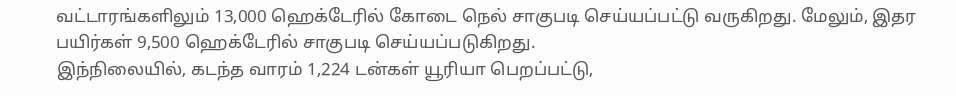வட்டாரங்களிலும் 13,000 ஹெக்டேரில் கோடை நெல் சாகுபடி செய்யப்பட்டு வருகிறது. மேலும், இதர பயிர்கள் 9,500 ஹெக்டேரில் சாகுபடி செய்யப்படுகிறது.
இந்நிலையில், கடந்த வாரம் 1,224 டன்கள் யூரியா பெறப்பட்டு,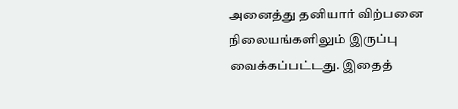அனைத்து தனியார் விற்பனை நிலையங்களிலும் இருப்பு வைக்கப்பட்டது. இதைத்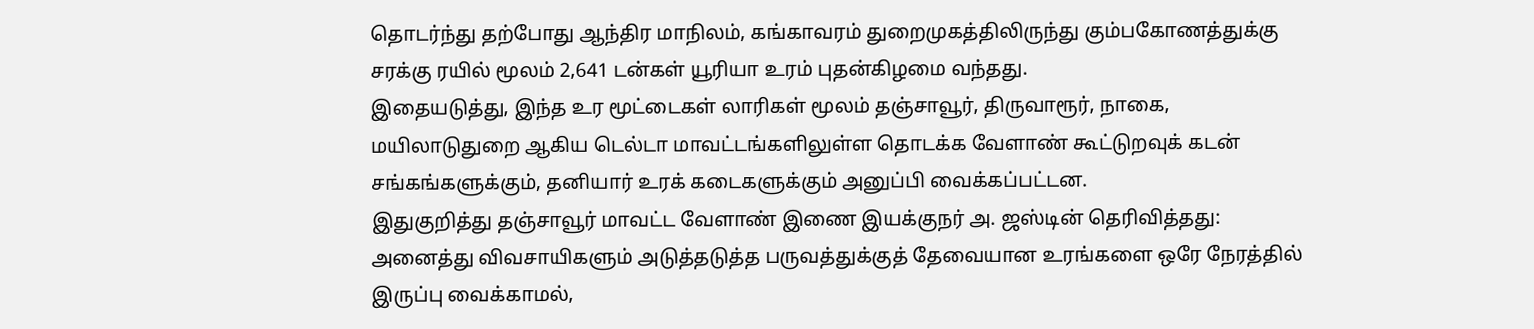தொடர்ந்து தற்போது ஆந்திர மாநிலம், கங்காவரம் துறைமுகத்திலிருந்து கும்பகோணத்துக்கு சரக்கு ரயில் மூலம் 2,641 டன்கள் யூரியா உரம் புதன்கிழமை வந்தது.
இதையடுத்து, இந்த உர மூட்டைகள் லாரிகள் மூலம் தஞ்சாவூர், திருவாரூர், நாகை, மயிலாடுதுறை ஆகிய டெல்டா மாவட்டங்களிலுள்ள தொடக்க வேளாண் கூட்டுறவுக் கடன் சங்கங்களுக்கும், தனியார் உரக் கடைகளுக்கும் அனுப்பி வைக்கப்பட்டன.
இதுகுறித்து தஞ்சாவூர் மாவட்ட வேளாண் இணை இயக்குநர் அ. ஜஸ்டின் தெரிவித்தது:
அனைத்து விவசாயிகளும் அடுத்தடுத்த பருவத்துக்குத் தேவையான உரங்களை ஒரே நேரத்தில் இருப்பு வைக்காமல்,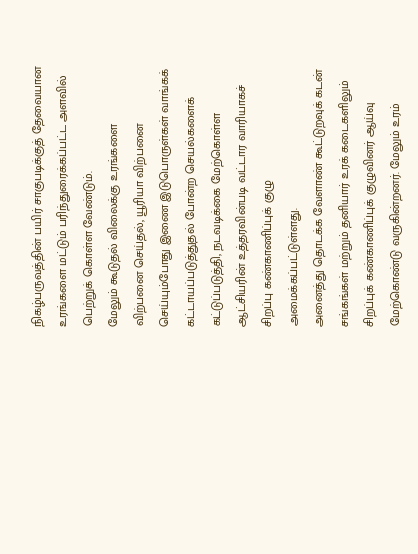நிகழ்பருவத்தின் பயிர் சாகுபடிக்குத் தேவையான உரங்களை மட்டும் பரிந்துரைக்கப்பட்ட அளவில் பெற்றுக் கொள்ள வேண்டும்.
மேலும் கூடுதல் விலைக்கு உரங்களை விற்பனை செய்தல், யூரியா விற்பனை செய்யும்போது இணை இடுபொருள்கள் வாங்கக் கட்டாயப்படுத்துதல் போன்ற செயல்களைக் கட்டுப்படுத்தி, நடவடிக்கை மேற்கொள்ள ஆட்சியரின் உத்தரவின்படி வட்டார வாரியாகச் சிறப்பு கண்காணிப்புக் குழு அமைக்கப்பட்டுள்ளது.
அனைத்து தொடக்க வேளாண் கூட்டுறவுக் கடன் சங்கங்கள் மற்றும் தனியார் உரக் கடைகளிலும் சிறப்புக் கண்காணிப்புக் குழுவினர் ஆய்வு மேற்கொண்டு வருகின்றனர். மேலும் உரம்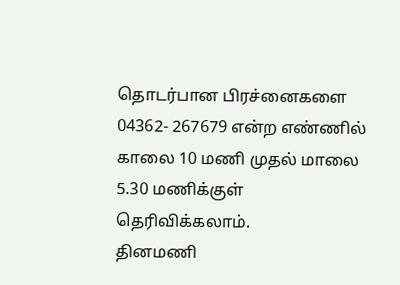தொடர்பான பிரச்னைகளை 04362- 267679 என்ற எண்ணில் காலை 10 மணி முதல் மாலை 5.30 மணிக்குள் தெரிவிக்கலாம்.
தினமணி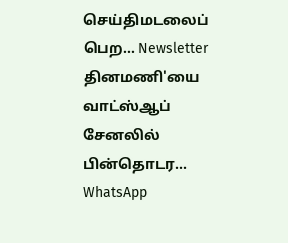செய்திமடலைப் பெற... Newsletter
தினமணி'யை வாட்ஸ்ஆப் சேனலில் பின்தொடர... WhatsApp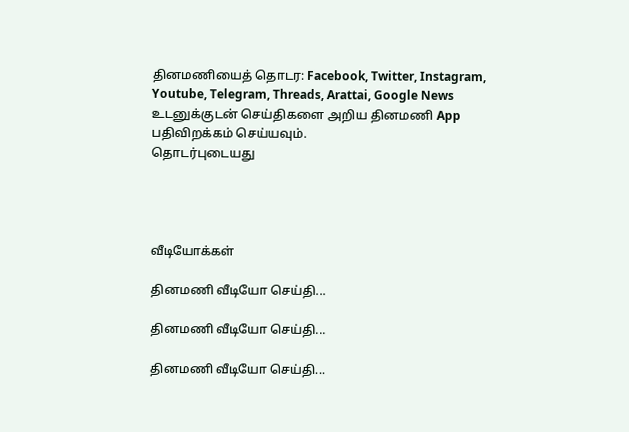தினமணியைத் தொடர: Facebook, Twitter, Instagram, Youtube, Telegram, Threads, Arattai, Google News
உடனுக்குடன் செய்திகளை அறிய தினமணி App பதிவிறக்கம் செய்யவும்.
தொடர்புடையது




வீடியோக்கள்

தினமணி வீடியோ செய்தி...

தினமணி வீடியோ செய்தி...

தினமணி வீடியோ செய்தி...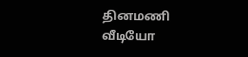தினமணி வீடியோ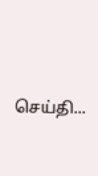செய்தி...